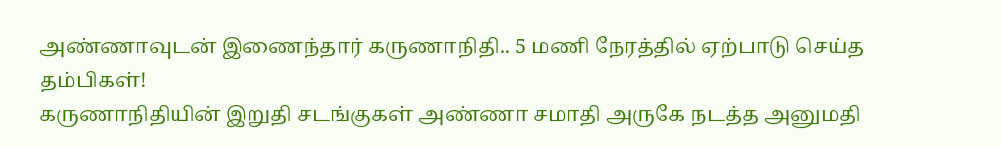அண்ணாவுடன் இணைந்தார் கருணாநிதி.. 5 மணி நேரத்தில் ஏற்பாடு செய்த தம்பிகள்!
கருணாநிதியின் இறுதி சடங்குகள் அண்ணா சமாதி அருகே நடத்த அனுமதி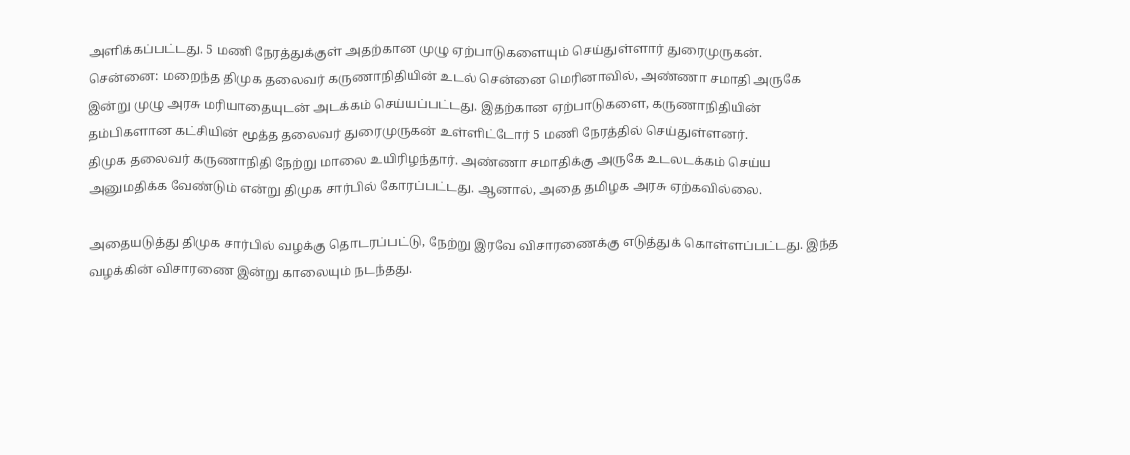அளிக்கப்பட்டது. 5 மணி நேரத்துக்குள் அதற்கான முழு ஏற்பாடுகளையும் செய்துள்ளார் துரைமுருகன்.
சென்னை: மறைந்த திமுக தலைவர் கருணாநிதியின் உடல் சென்னை மெரினாவில், அண்ணா சமாதி அருகே இன்று முழு அரசு மரியாதையுடன் அடக்கம் செய்யப்பட்டது. இதற்கான ஏற்பாடுகளை, கருணாநிதியின் தம்பிகளான கட்சியின் மூத்த தலைவர் துரைமுருகன் உள்ளிட்டோர் 5 மணி நேரத்தில் செய்துள்ளனர்.
திமுக தலைவர் கருணாநிதி நேற்று மாலை உயிரிழந்தார். அண்ணா சமாதிக்கு அருகே உடலடக்கம் செய்ய அனுமதிக்க வேண்டும் என்று திமுக சார்பில் கோரப்பட்டது. ஆனால், அதை தமிழக அரசு ஏற்கவில்லை.

அதையடுத்து திமுக சார்பில் வழக்கு தொடரப்பட்டு, நேற்று இரவே விசாரணைக்கு எடுத்துக் கொள்ளப்பட்டது. இந்த வழக்கின் விசாரணை இன்று காலையும் நடந்தது.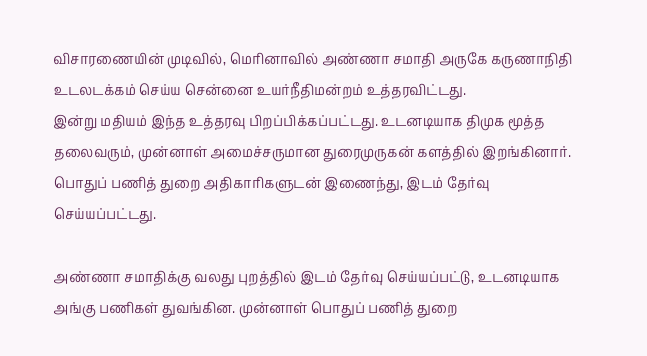விசாரணையின் முடிவில், மெரினாவில் அண்ணா சமாதி அருகே கருணாநிதி உடலடக்கம் செய்ய சென்னை உயர்நீதிமன்றம் உத்தரவிட்டது.
இன்று மதியம் இந்த உத்தரவு பிறப்பிக்கப்பட்டது. உடனடியாக திமுக மூத்த தலைவரும், முன்னாள் அமைச்சருமான துரைமுருகன் களத்தில் இறங்கினார். பொதுப் பணித் துறை அதிகாரிகளுடன் இணைந்து, இடம் தேர்வு செய்யப்பட்டது.

அண்ணா சமாதிக்கு வலது புறத்தில் இடம் தேர்வு செய்யப்பட்டு, உடனடியாக அங்கு பணிகள் துவங்கின. முன்னாள் பொதுப் பணித் துறை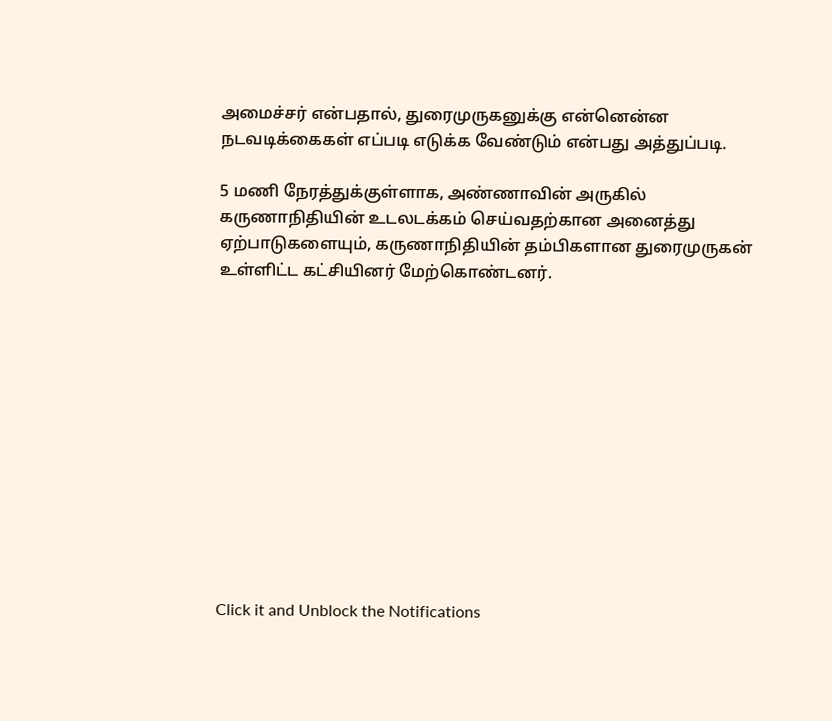அமைச்சர் என்பதால், துரைமுருகனுக்கு என்னென்ன நடவடிக்கைகள் எப்படி எடுக்க வேண்டும் என்பது அத்துப்படி.

5 மணி நேரத்துக்குள்ளாக, அண்ணாவின் அருகில் கருணாநிதியின் உடலடக்கம் செய்வதற்கான அனைத்து ஏற்பாடுகளையும், கருணாநிதியின் தம்பிகளான துரைமுருகன் உள்ளிட்ட கட்சியினர் மேற்கொண்டனர்.












Click it and Unblock the Notifications